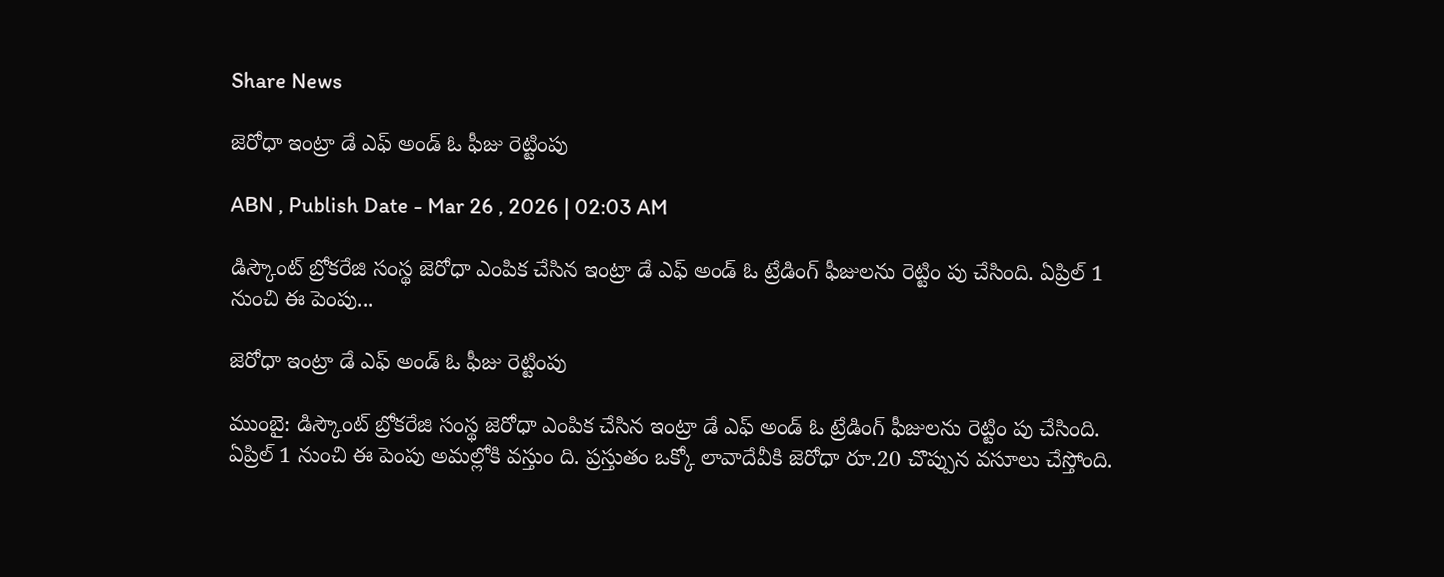Share News

జెరోధా ఇంట్రా డే ఎఫ్‌ అండ్‌ ఓ ఫీజు రెట్టింపు

ABN , Publish Date - Mar 26 , 2026 | 02:03 AM

డిస్కౌంట్‌ బ్రోకరేజి సంస్థ జెరోధా ఎంపిక చేసిన ఇంట్రా డే ఎఫ్‌ అండ్‌ ఓ ట్రేడింగ్‌ ఫీజులను రెట్టిం పు చేసింది. ఏప్రిల్‌ 1 నుంచి ఈ పెంపు...

జెరోధా ఇంట్రా డే ఎఫ్‌ అండ్‌ ఓ ఫీజు రెట్టింపు

ముంబై: డిస్కౌంట్‌ బ్రోకరేజి సంస్థ జెరోధా ఎంపిక చేసిన ఇంట్రా డే ఎఫ్‌ అండ్‌ ఓ ట్రేడింగ్‌ ఫీజులను రెట్టిం పు చేసింది. ఏప్రిల్‌ 1 నుంచి ఈ పెంపు అమల్లోకి వస్తుం ది. ప్రస్తుతం ఒక్కో లావాదేవీకి జెరోధా రూ.20 చొప్పున వసూలు చేస్తోంది.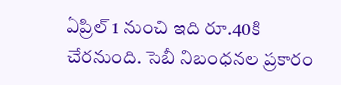ఏప్రిల్‌ 1 నుంచి ఇది రూ.40కి చేరనుంది. సెబీ నిబంధనల ప్రకారం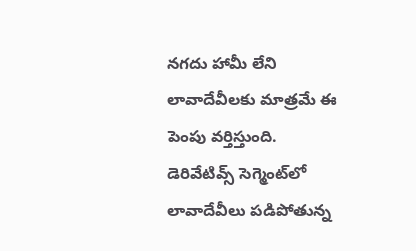నగదు హామీ లేని లావాదేవీలకు మాత్రమే ఈ పెంపు వర్తిస్తుంది. డెరివేటివ్స్‌ సెగ్మెంట్‌లో లావాదేవీలు పడిపోతున్న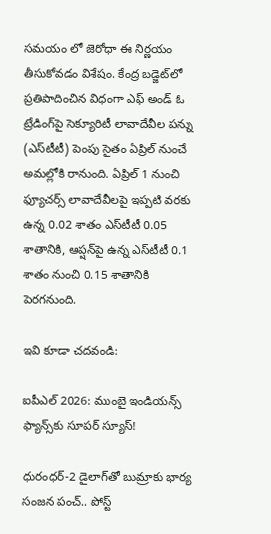సమయం లో జెరోధా ఈ నిర్ణయం తీసుకోవడం విశేషం. కేంద్ర బడ్జెట్‌లో ప్రతిపాదించిన విధంగా ఎఫ్‌ అండ్‌ ఓ ట్రేడింగ్‌పై సెక్యూరిటీ లావాదేవీల పన్ను (ఎస్‌టీటీ) పెంపు సైతం ఏప్రిల్‌ నుంచే అమల్లోకి రానుంది. ఏప్రిల్‌ 1 నుంచి ఫ్యూచర్స్‌ లావాదేవీలపై ఇప్పటి వరకు ఉన్న 0.02 శాతం ఎస్‌టీటీ 0.05 శాతానికి, ఆప్షన్‌పై ఉన్న ఎస్‌టీటీ 0.1 శాతం నుంచి 0.15 శాతానికి పెరగనుంది.

ఇవి కూడా చదవండి:

ఐపీఎల్ 2026: ముంబై ఇండియన్స్ ఫ్యాన్స్‌కు సూపర్ స్యూస్!

ధురంధర్-2 డైలాగ్‌తో బుమ్రాకు భార్య సంజన పంచ్.. పోస్ట్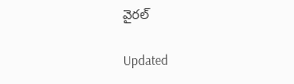వైరల్

Updated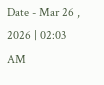Date - Mar 26 , 2026 | 02:03 AM